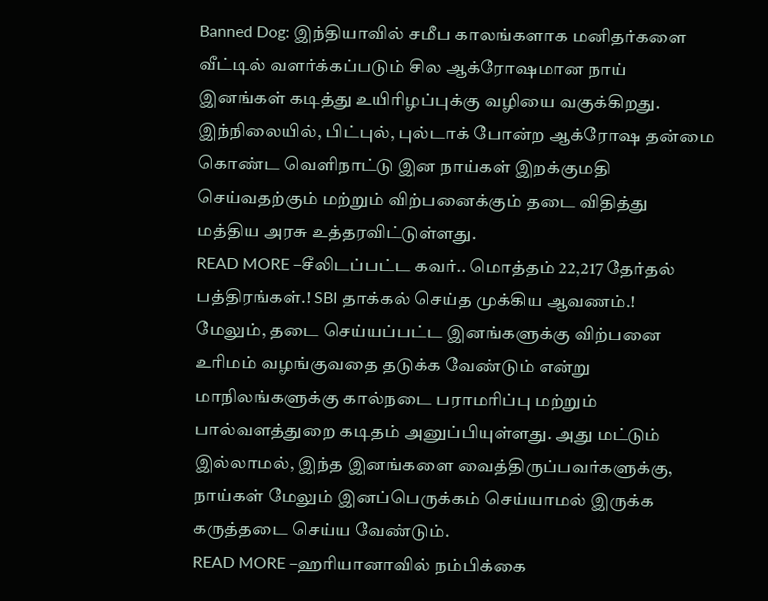Banned Dog: இந்தியாவில் சமீப காலங்களாக மனிதர்களை வீட்டில் வளர்க்கப்படும் சில ஆக்ரோஷமான நாய் இனங்கள் கடித்து உயிரிழப்புக்கு வழியை வகுக்கிறது. இந்நிலையில், பிட்புல், புல்டாக் போன்ற ஆக்ரோஷ தன்மை கொண்ட வெளிநாட்டு இன நாய்கள் இறக்குமதி செய்வதற்கும் மற்றும் விற்பனைக்கும் தடை விதித்து மத்திய அரசு உத்தரவிட்டுள்ளது.
READ MORE –சீலிடப்பட்ட கவர்.. மொத்தம் 22,217 தேர்தல் பத்திரங்கள்.! SBI தாக்கல் செய்த முக்கிய ஆவணம்.!
மேலும், தடை செய்யப்பட்ட இனங்களுக்கு விற்பனை உரிமம் வழங்குவதை தடுக்க வேண்டும் என்று மாநிலங்களுக்கு கால்நடை பராமரிப்பு மற்றும் பால்வளத்துறை கடிதம் அனுப்பியுள்ளது. அது மட்டும் இல்லாமல், இந்த இனங்களை வைத்திருப்பவர்களுக்கு, நாய்கள் மேலும் இனப்பெருக்கம் செய்யாமல் இருக்க கருத்தடை செய்ய வேண்டும்.
READ MORE –ஹரியானாவில் நம்பிக்கை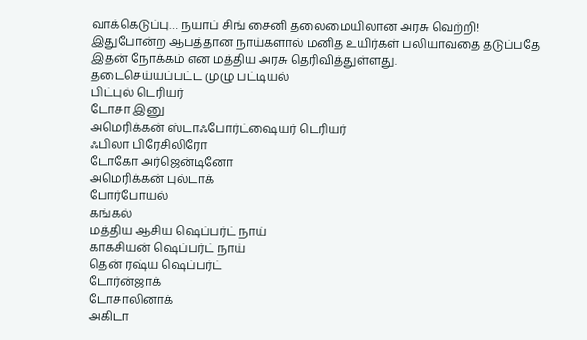வாக்கெடுப்பு… நயாப் சிங் சைனி தலைமையிலான அரசு வெற்றி!
இதுபோன்ற ஆபத்தான நாய்களால் மனித உயிர்கள் பலியாவதை தடுப்பதே இதன் நோக்கம் என மத்திய அரசு தெரிவித்துள்ளது.
தடைசெய்யப்பட்ட முழு பட்டியல்
பிட்புல் டெரியர்
டோசா இனு
அமெரிக்கன் ஸ்டாஃபோர்ட்ஷையர் டெரியர்
ஃபிலா பிரேசிலிரோ
டோகோ அர்ஜென்டினோ
அமெரிக்கன் புல்டாக்
போர்போயல்
கங்கல்
மத்திய ஆசிய ஷெப்பர்ட் நாய்
காகசியன் ஷெப்பர்ட் நாய்
தென் ரஷ்ய ஷெப்பர்ட்
டோர்ன்ஜாக்
டோசாலினாக்
அகிடா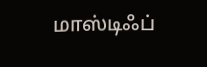மாஸ்டிஃப்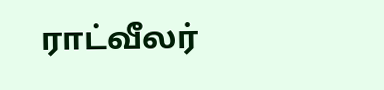ராட்வீலர்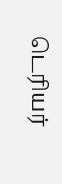டெரியர்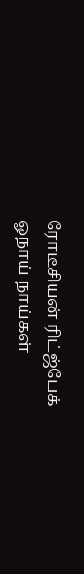ரோடீசியன் ரிட்ஜ்பேக்
ஓநாய் நாய்கள்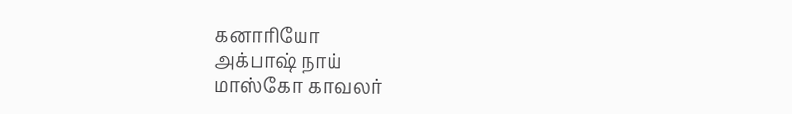கனாரியோ
அக்பாஷ் நாய்
மாஸ்கோ காவலர்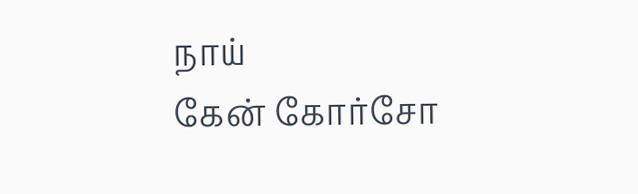நாய்
கேன் கோர்சோ